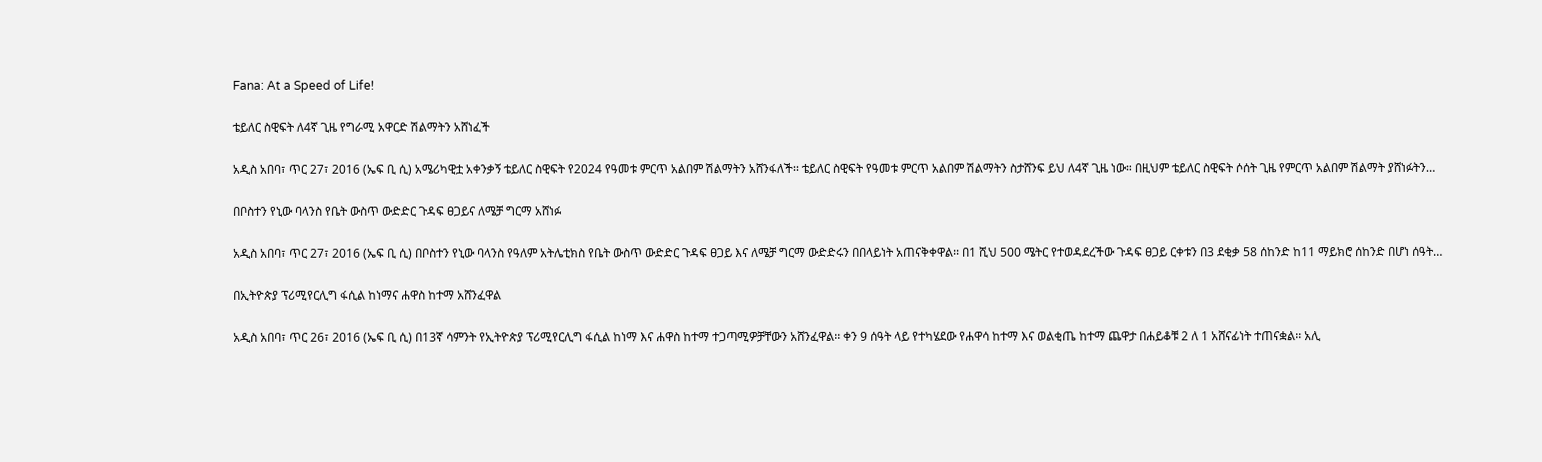Fana: At a Speed of Life!

ቴይለር ስዊፍት ለ4ኛ ጊዜ የግራሚ አዋርድ ሽልማትን አሸነፈች

አዲስ አበባ፣ ጥር 27፣ 2016 (ኤፍ ቢ ሲ) አሜሪካዊቷ አቀንቃኝ ቴይለር ስዊፍት የ2024 የዓመቱ ምርጥ አልበም ሽልማትን አሸንፋለች፡፡ ቴይለር ስዊፍት የዓመቱ ምርጥ አልበም ሽልማትን ስታሸንፍ ይህ ለ4ኛ ጊዜ ነው። በዚህም ቴይለር ስዊፍት ሶሰት ጊዜ የምርጥ አልበም ሽልማት ያሸነፉትን…

በቦስተን የኒው ባላንስ የቤት ውስጥ ውድድር ጉዳፍ ፀጋይና ለሜቻ ግርማ አሸነፉ

አዲስ አበባ፣ ጥር 27፣ 2016 (ኤፍ ቢ ሲ) በቦስተን የኒው ባላንስ የዓለም አትሌቲክስ የቤት ውስጥ ውድድር ጉዳፍ ፀጋይ እና ለሜቻ ግርማ ውድድሩን በበላይነት አጠናቅቀዋል፡፡ በ1 ሺህ 500 ሜትር የተወዳደረችው ጉዳፍ ፀጋይ ርቀቱን በ3 ደቂቃ 58 ሰከንድ ከ11 ማይክሮ ሰከንድ በሆነ ሰዓት…

በኢትዮጵያ ፕሪሚየርሊግ ፋሲል ከነማና ሐዋስ ከተማ አሸንፈዋል

አዲስ አበባ፣ ጥር 26፣ 2016 (ኤፍ ቢ ሲ) በ13ኛ ሳምንት የኢትዮጵያ ፕሪሚየርሊግ ፋሲል ከነማ እና ሐዋስ ከተማ ተጋጣሚዎቻቸውን አሸንፈዋል፡፡ ቀን 9 ሰዓት ላይ የተካሄደው የሐዋሳ ከተማ እና ወልቂጤ ከተማ ጨዋታ በሐይቆቹ 2 ለ 1 አሸናፊነት ተጠናቋል፡፡ አሊ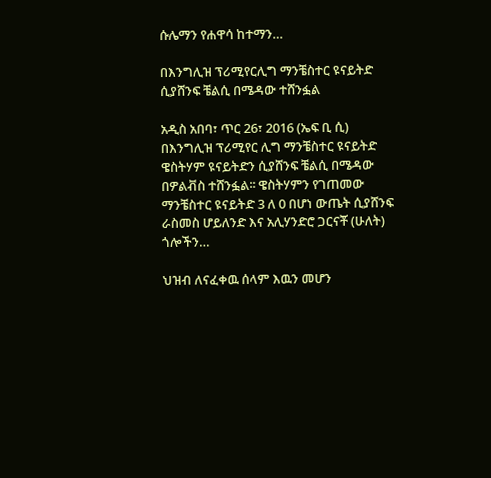ሱሌማን የሐዋሳ ከተማን…

በእንግሊዝ ፕሪሚየርሊግ ማንቼስተር ዩናይትድ ሲያሸንፍ ቼልሲ በሜዳው ተሸንፏል

አዲስ አበባ፣ ጥር 26፣ 2016 (ኤፍ ቢ ሲ) በእንግሊዝ ፕሪሚየር ሊግ ማንቼስተር ዩናይትድ ዌስትሃም ዩናይትድን ሲያሸንፍ ቼልሲ በሜዳው በዎልቭስ ተሸንፏል፡፡ ዌስትሃምን የገጠመው ማንቼስተር ዩናይትድ 3 ለ 0 በሆነ ውጤት ሲያሸንፍ ራስመስ ሆይለንድ እና አሊሃንድሮ ጋርናቾ (ሁለት) ጎሎችን…

ህዝብ ለናፈቀዉ ሰላም እዉን መሆን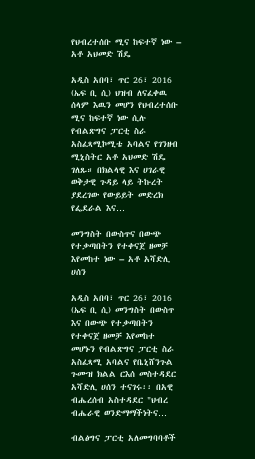የህብረተሰቡ ሚና ከፍተኛ ነው – አቶ አህመድ ሽዴ

አዲስ አበባ፣ ጥር 26፣ 2016 (ኤፍ ቢ ሲ) ህዝብ ለናፈቀዉ ሰላም እዉን መሆን የህብረተሰቡ ሚና ከፍተኛ ነው ሲሉ የብልጽግና ፓርቲ ስራ አስፈጻሚኮሚቴ አባልና የገንዘብ ሚኒስትር አቶ አህመድ ሽዴ ገለጹ። በክልላዊ እና ሀገራዊ ወቅታዊ ጉዳይ ላይ ትኩረት ያደረገው የውይይት መድረክ የፌደራል እና…

መንግስት በውስጥና በውጭ የተቃጣበትን የተቀናጀ ዘመቻ እየመከተ ነው – አቶ አሻድሊ ሀሰን

አዲስ አበባ፣ ጥር 26፣ 2016 (ኤፍ ቢ ሲ) መንግስት በውስጥ እና በውጭ የተቃጣበትን የተቀናጀ ዘመቻ እየመከተ መሆኑን የብልጽግና ፓርቲ ስራ አስፈጻሚ አባልና የቤኒሸንጉል ጉሙዝ ክልል ርእሰ መስተዳደር አሻድሊ ሀሰን ተናገሩ፡፡ በአዊ ብሔረሰብ አስተዳደር "ህብረ ብሔራዊ ወንድማማችነትና…

ብልፅግና ፓርቲ አለመግባባቶች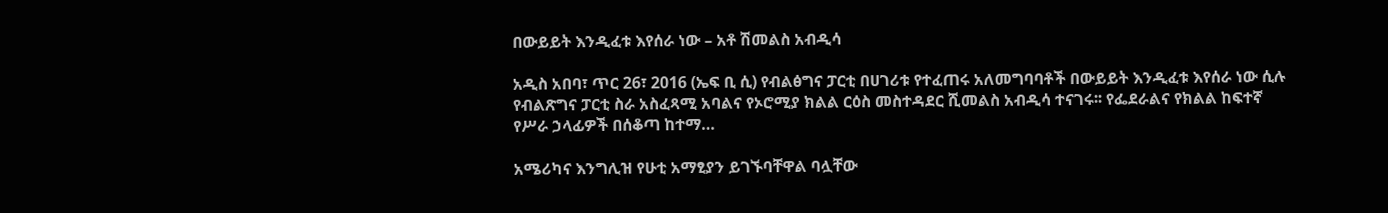በውይይት እንዲፈቱ እየሰራ ነው – አቶ ሽመልስ አብዲሳ

አዲስ አበባ፣ ጥር 26፣ 2016 (ኤፍ ቢ ሲ) የብልፅግና ፓርቲ በሀገሪቱ የተፈጠሩ አለመግባባቶች በውይይት እንዲፈቱ እየሰራ ነው ሲሉ የብልጽግና ፓርቲ ስራ አስፈጻሚ አባልና የኦሮሚያ ክልል ርዕስ መስተዳደር ሺመልስ አብዲሳ ተናገሩ፡፡ የፌደራልና የክልል ከፍተኛ የሥራ ኃላፊዎች በሰቆጣ ከተማ…

አሜሪካና እንግሊዝ የሁቲ አማፂያን ይገኙባቸዋል ባሏቸው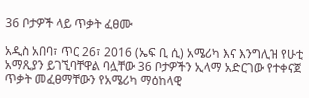36 ቦታዎች ላይ ጥቃት ፈፀሙ

አዲስ አበባ፣ ጥር 26፣ 2016 (ኤፍ ቢ ሲ) አሜሪካ እና እንግሊዝ የሁቲ አማጺያን ይገኚባቸዋል ባሏቸው 36 ቦታዎችን ኢላማ አድርገው የተቀናጀ ጥቃት መፈፀማቸውን የአሜሪካ ማዕከላዊ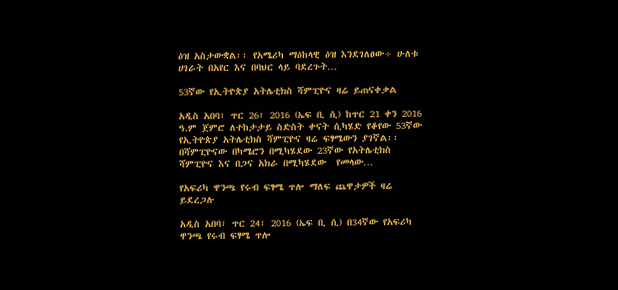ዕዝ አስታውቋል፡፡ የአሜሪካ ማዕከላዊ ዕዝ እንደገለፀው÷ ሁለቱ ሀገራት በአየር እና በባህር ላይ ባደረጉት…

53ኛው የኢትዮጵያ አትሌቲክስ ሻምፒዮና ዛሬ ይጠናቀቃል

አዲስ አበባ፣ ጥር 26፣ 2016 (ኤፍ ቢ ሲ) ከጥር 21 ቀን 2016 ዓ.ም ጀምሮ ለተከታታይ ስድስት ቀናት ሲካሄድ የቆየው 53ኛው የኢትዮጵያ አትሌቲክስ ሻምፒዮና ዛሬ ፍፃሜውን ያገኛል፡፡ በሻምፒዮናው በካሜሮን በሚካሄደው 23ኛው የአትሌቲክስ ሻምፒዮና እና በጋና አክራ በሚካሄደው  የመላው…

የአፍሪካ ዋንጫ የሩብ ፍፃሜ ጥሎ ማለፍ ጨዋታዎች ዛሬ ይደረጋሉ

አዲስ አበባ፣ ጥር 24፣ 2016 (ኤፍ ቢ ሲ) በ34ኛው የአፍሪካ ዋንጫ የሩብ ፍፃሜ ጥሎ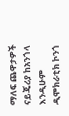ማለፍ ጨዋታዎች ናይጄሪያ ከአንጎላ እንዲሁም ዲሞክራቲክ ኮንጎ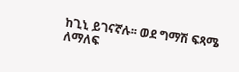ከጊኒ ይገናኛሉ፡፡ ወደ ግማሽ ፍጻሜ ለማለፍ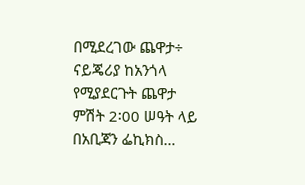በሚደረገው ጨዋታ÷ ናይጄሪያ ከአንጎላ የሚያደርጉት ጨዋታ ምሽት 2፡00 ሠዓት ላይ በአቢጃን ፌኪክስ…